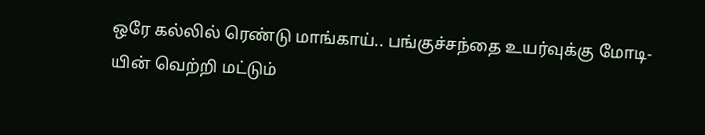ஒரே கல்லில் ரெண்டு மாங்காய்.. பங்குச்சந்தை உயர்வுக்கு மோடி-யின் வெற்றி மட்டும்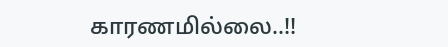காரணமில்லை..!!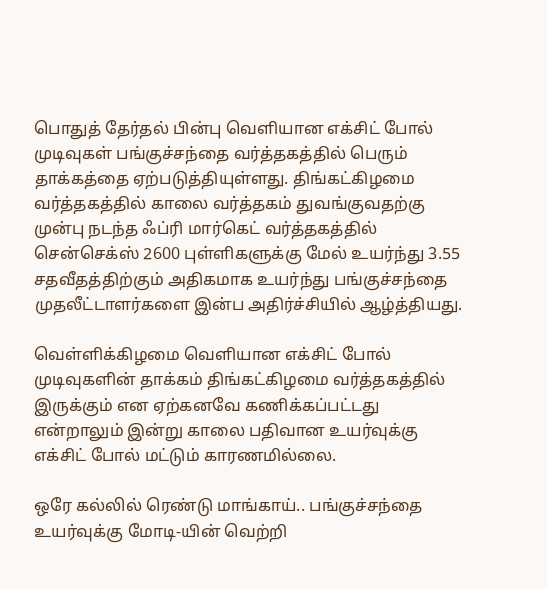பொதுத் தேர்தல் பின்பு வெளியான எக்சிட் போல் முடிவுகள் பங்குச்சந்தை வர்த்தகத்தில் பெரும் தாக்கத்தை ஏற்படுத்தியுள்ளது. திங்கட்கிழமை வர்த்தகத்தில் காலை வர்த்தகம் துவங்குவதற்கு முன்பு நடந்த ஃப்ரி மார்கெட் வர்த்தகத்தில் சென்செக்ஸ் 2600 புள்ளிகளுக்கு மேல் உயர்ந்து 3.55 சதவீதத்திற்கும் அதிகமாக உயர்ந்து பங்குச்சந்தை முதலீட்டாளர்களை இன்ப அதிர்ச்சியில் ஆழ்த்தியது.

வெள்ளிக்கிழமை வெளியான எக்சிட் போல் முடிவுகளின் தாக்கம் திங்கட்கிழமை வர்த்தகத்தில் இருக்கும் என ஏற்கனவே கணிக்கப்பட்டது என்றாலும் இன்று காலை பதிவான உயர்வுக்கு எக்சிட் போல் மட்டும் காரணமில்லை.

ஒரே கல்லில் ரெண்டு மாங்காய்.. பங்குச்சந்தை உயர்வுக்கு மோடி-யின் வெற்றி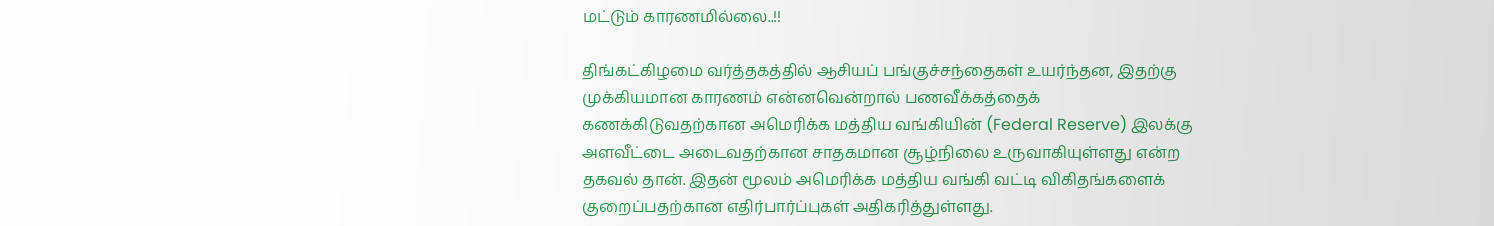மட்டும் காரணமில்லை..!!

திங்கட்கிழமை வர்த்தகத்தில் ஆசியப் பங்குச்சந்தைகள் உயர்ந்தன, இதற்கு முக்கியமான காரணம் என்னவென்றால் பணவீக்கத்தைக் கணக்கிடுவதற்கான அமெரிக்க மத்திய வங்கியின் (Federal Reserve) இலக்கு அளவீட்டை அடைவதற்கான சாதகமான சூழ்நிலை உருவாகியுள்ளது என்ற தகவல் தான். இதன் மூலம் அமெரிக்க மத்திய வங்கி வட்டி விகிதங்களைக் குறைப்பதற்கான எதிர்பார்ப்புகள் அதிகரித்துள்ளது.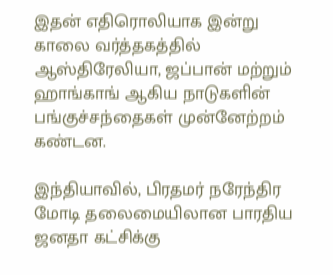இதன் எதிரொலியாக இன்று காலை வர்த்தகத்தில் ஆஸ்திரேலியா, ஜப்பான் மற்றும் ஹாங்காங் ஆகிய நாடுகளின் பங்குச்சந்தைகள் முன்னேற்றம் கண்டன.

இந்தியாவில், பிரதமர் நரேந்திர மோடி தலைமையிலான பாரதிய ஜனதா கட்சிக்கு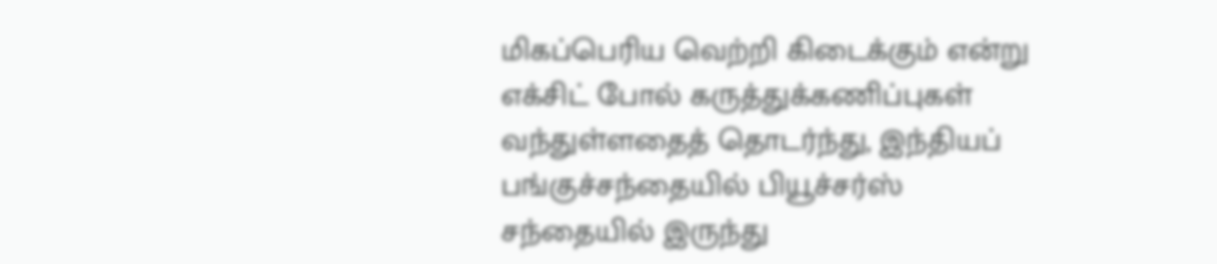மிகப்பெரிய வெற்றி கிடைக்கும் என்று எக்சிட் போல் கருத்துக்கணிப்புகள் வந்துள்ளதைத் தொடர்ந்து, இந்தியப் பங்குச்சந்தையில் பியூச்சர்ஸ் சந்தையில் இருந்து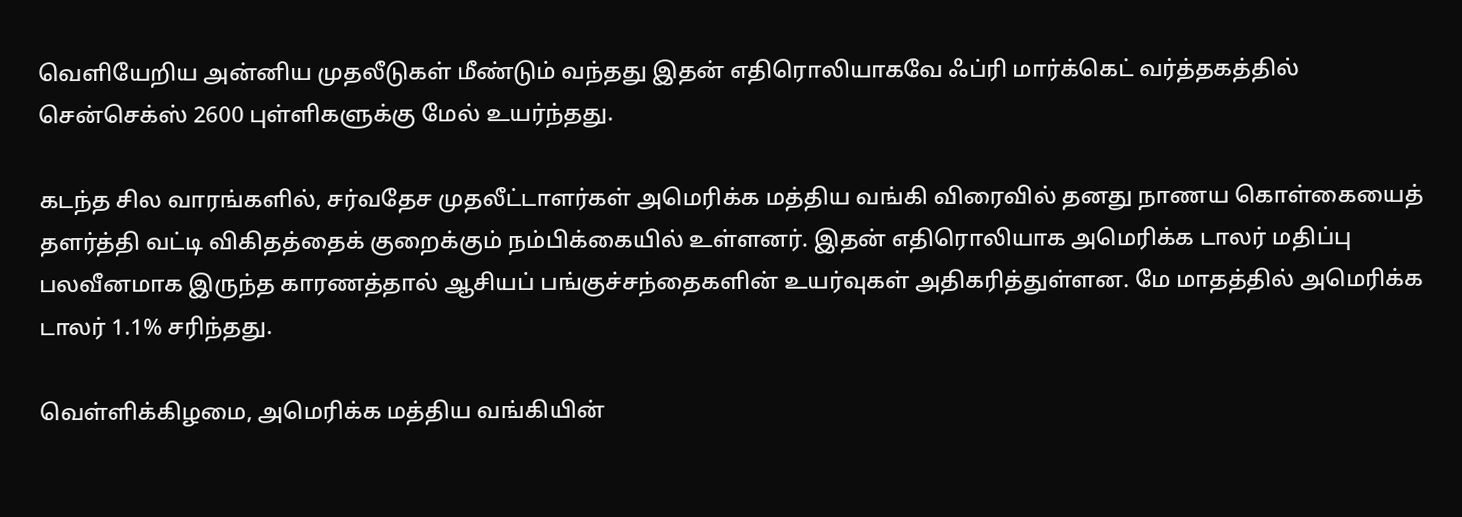வெளியேறிய அன்னிய முதலீடுகள் மீண்டும் வந்தது இதன் எதிரொலியாகவே ஃப்ரி மார்க்கெட் வர்த்தகத்தில் சென்செக்ஸ் 2600 புள்ளிகளுக்கு மேல் உயர்ந்தது.

கடந்த சில வாரங்களில், சர்வதேச முதலீட்டாளர்கள் அமெரிக்க மத்திய வங்கி விரைவில் தனது நாணய கொள்கையைத் தளர்த்தி வட்டி விகிதத்தைக் குறைக்கும் நம்பிக்கையில் உள்ளனர். இதன் எதிரொலியாக அமெரிக்க டாலர் மதிப்பு பலவீனமாக இருந்த காரணத்தால் ஆசியப் பங்குச்சந்தைகளின் உயர்வுகள் அதிகரித்துள்ளன. மே மாதத்தில் அமெரிக்க டாலர் 1.1% சரிந்தது.

வெள்ளிக்கிழமை, அமெரிக்க மத்திய வங்கியின்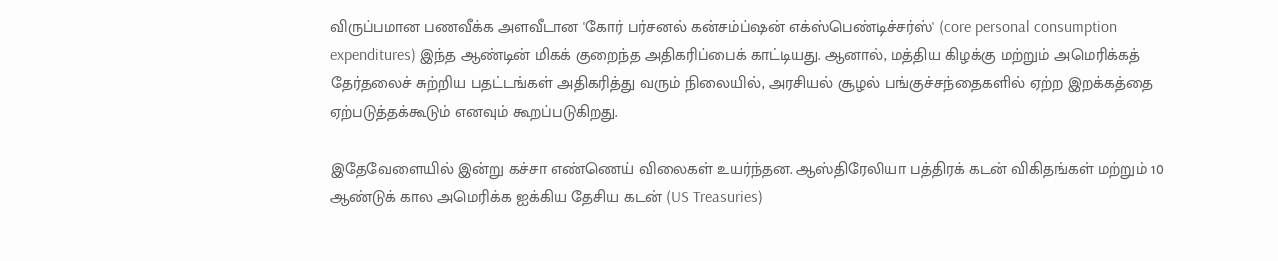விருப்பமான பணவீக்க அளவீடான 'கோர் பர்சனல் கன்சம்ப்ஷன் எக்ஸ்பெண்டிச்சர்ஸ்' (core personal consumption expenditures) இந்த ஆண்டின் மிகக் குறைந்த அதிகரிப்பைக் காட்டியது. ஆனால், மத்திய கிழக்கு மற்றும் அமெரிக்கத் தேர்தலைச் சுற்றிய பதட்டங்கள் அதிகரித்து வரும் நிலையில், அரசியல் சூழல் பங்குச்சந்தைகளில் ஏற்ற இறக்கத்தை ஏற்படுத்தக்கூடும் எனவும் கூறப்படுகிறது.

இதேவேளையில் இன்று கச்சா எண்ணெய் விலைகள் உயர்ந்தன. ஆஸ்திரேலியா பத்திரக் கடன் விகிதங்கள் மற்றும் 10 ஆண்டுக் கால அமெரிக்க ஐக்கிய தேசிய கடன் (US Treasuries)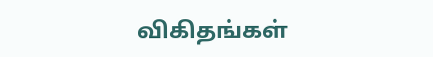விகிதங்கள்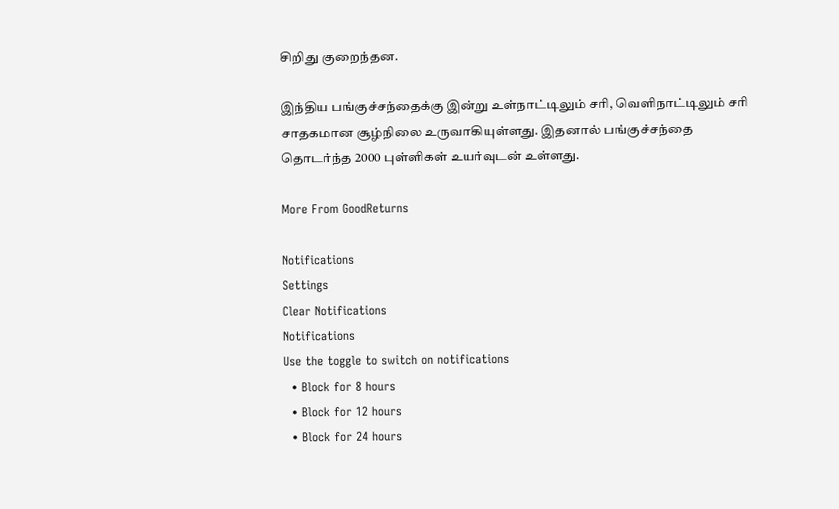சிறிது குறைந்தன.

இந்திய பங்குச்சந்தைக்கு இன்று உள்நாட்டிலும் சரி, வெளிநாட்டிலும் சரி சாதகமான சூழ்நிலை உருவாகியுள்ளது. இதனால் பங்குச்சந்தை தொடர்ந்த 2000 புள்ளிகள் உயர்வுடன் உள்ளது.

More From GoodReturns

Notifications
Settings
Clear Notifications
Notifications
Use the toggle to switch on notifications
  • Block for 8 hours
  • Block for 12 hours
  • Block for 24 hours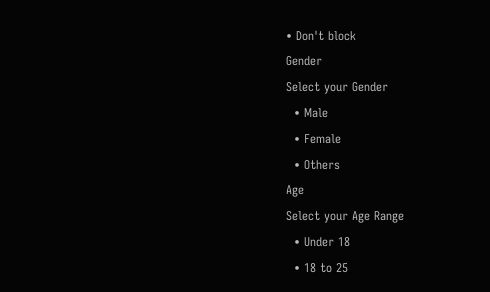• Don't block
Gender
Select your Gender
  • Male
  • Female
  • Others
Age
Select your Age Range
  • Under 18
  • 18 to 25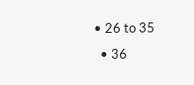• 26 to 35
  • 36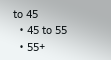to 45
  • 45 to 55
  • 55+